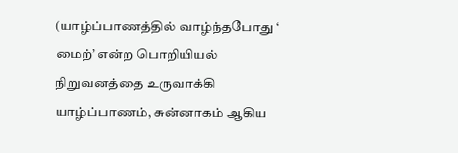(யாழ்ப்பாணத்தில் வாழ்ந்தபோது ‘ மைற்’ என்ற பொறியியல் நிறுவனத்தை உருவாக்கி யாழ்ப்பாணம், சுன்னாகம் ஆகிய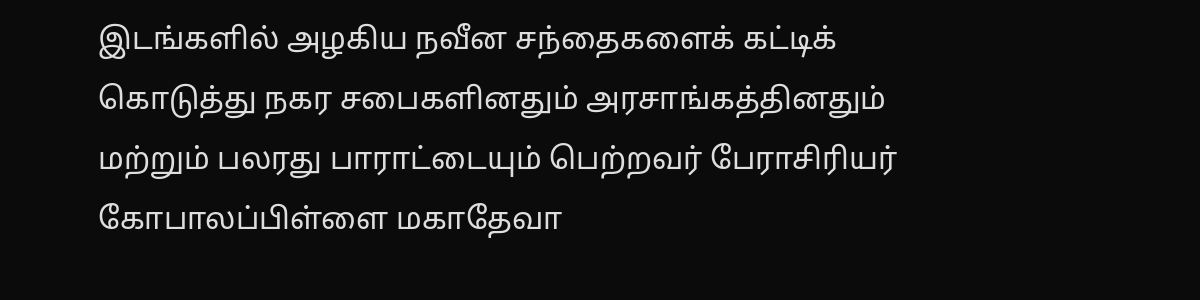இடங்களில் அழகிய நவீன சந்தைகளைக் கட்டிக் கொடுத்து நகர சபைகளினதும் அரசாங்கத்தினதும் மற்றும் பலரது பாராட்டையும் பெற்றவர் பேராசிரியர் கோபாலப்பிள்ளை மகாதேவா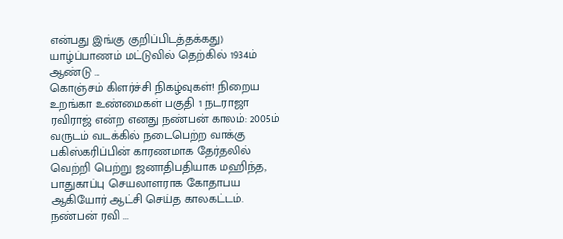என்பது இங்கு குறிப்பிடத்தக்கது) யாழ்ப்பாணம் மட்டுவில் தெற்கில் 1934ம் ஆண்டு ...
கொஞ்சம் கிளர்ச்சி நிகழ்வுகள்! நிறைய உறங்கா உண்மைகள் பகுதி 1 நடராஜா ரவிராஜ் என்ற எனது நண்பன் காலம்: 2005ம் வருடம் வடக்கில் நடைபெற்ற வாக்கு பகிஸ்கரிப்பின் காரணமாக தேர்தலில் வெற்றி பெற்று ஜனாதிபதியாக மஹிந்த, பாதுகாப்பு செயலாளராக கோதாபய ஆகியோர் ஆட்சி செய்த காலகட்டம். நண்பன் ரவி ...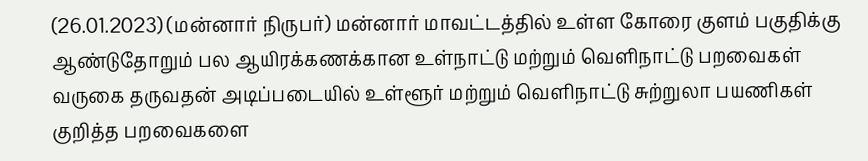(26.01.2023) (மன்னார் நிருபர்) மன்னார் மாவட்டத்தில் உள்ள கோரை குளம் பகுதிக்கு ஆண்டுதோறும் பல ஆயிரக்கணக்கான உள்நாட்டு மற்றும் வெளிநாட்டு பறவைகள் வருகை தருவதன் அடிப்படையில் உள்ளூர் மற்றும் வெளிநாட்டு சுற்றுலா பயணிகள் குறித்த பறவைகளை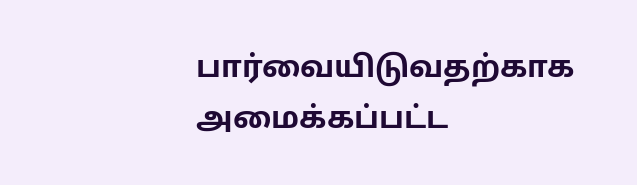பார்வையிடுவதற்காக அமைக்கப்பட்ட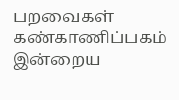பறவைகள் கண்காணிப்பகம் இன்றைய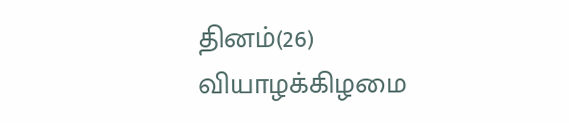தினம்(26) வியாழக்கிழமை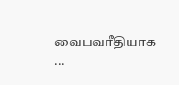வைபவரீதியாக ...